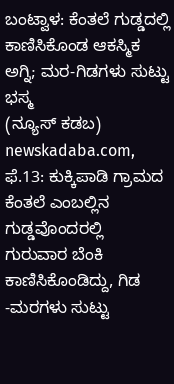ಬಂಟ್ವಾಳ: ಕೆಂತಲೆ ಗುಡ್ಡದಲ್ಲಿ ಕಾಣಿಸಿಕೊಂಡ ಆಕಸ್ಮಿಕ ಅಗ್ನಿ; ಮರ-ಗಿಡಗಳು ಸುಟ್ಟು ಭಸ್ಮ
(ನ್ಯೂಸ್ ಕಡಬ) newskadaba.com, ಫೆ.13: ಕುಕ್ಕಿಪಾಡಿ ಗ್ರಾಮದ ಕೆಂತಲೆ ಎಂಬಲ್ಲಿನ ಗುಡ್ಡವೊಂದರಲ್ಲಿ ಗುರುವಾರ ಬೆಂಕಿ ಕಾಣಿಸಿಕೊಂಡಿದ್ದು, ಗಿಡ -ಮರಗಳು ಸುಟ್ಟು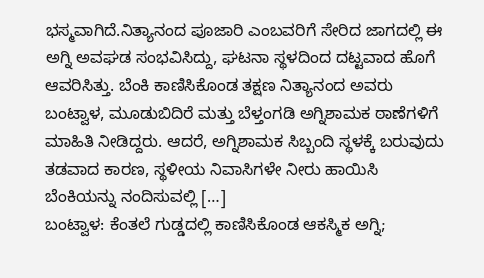ಭಸ್ಮವಾಗಿದೆ.ನಿತ್ಯಾನಂದ ಪೂಜಾರಿ ಎಂಬವರಿಗೆ ಸೇರಿದ ಜಾಗದಲ್ಲಿ ಈ ಅಗ್ನಿ ಅವಘಡ ಸಂಭವಿಸಿದ್ದು, ಘಟನಾ ಸ್ಥಳದಿಂದ ದಟ್ಟವಾದ ಹೊಗೆ ಆವರಿಸಿತ್ತು. ಬೆಂಕಿ ಕಾಣಿಸಿಕೊಂಡ ತಕ್ಷಣ ನಿತ್ಯಾನಂದ ಅವರು ಬಂಟ್ವಾಳ, ಮೂಡುಬಿದಿರೆ ಮತ್ತು ಬೆಳ್ತಂಗಡಿ ಅಗ್ನಿಶಾಮಕ ಠಾಣೆಗಳಿಗೆ ಮಾಹಿತಿ ನೀಡಿದ್ದರು. ಆದರೆ, ಅಗ್ನಿಶಾಮಕ ಸಿಬ್ಬಂದಿ ಸ್ಥಳಕ್ಕೆ ಬರುವುದು ತಡವಾದ ಕಾರಣ, ಸ್ಥಳೀಯ ನಿವಾಸಿಗಳೇ ನೀರು ಹಾಯಿಸಿ ಬೆಂಕಿಯನ್ನು ನಂದಿಸುವಲ್ಲಿ […]
ಬಂಟ್ವಾಳ: ಕೆಂತಲೆ ಗುಡ್ಡದಲ್ಲಿ ಕಾಣಿಸಿಕೊಂಡ ಆಕಸ್ಮಿಕ ಅಗ್ನಿ;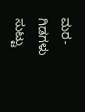ಮರ-ಗಿಡಗಳು ಸುಟ್ಟು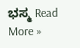ಭಸ್ಮ Read More »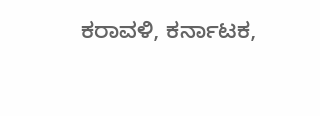ಕರಾವಳಿ, ಕರ್ನಾಟಕ,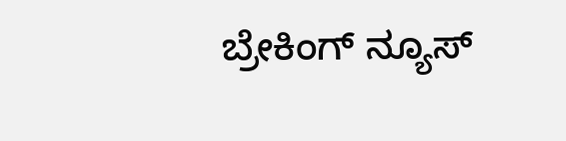ಬ್ರೇಕಿಂಗ್ ನ್ಯೂಸ್